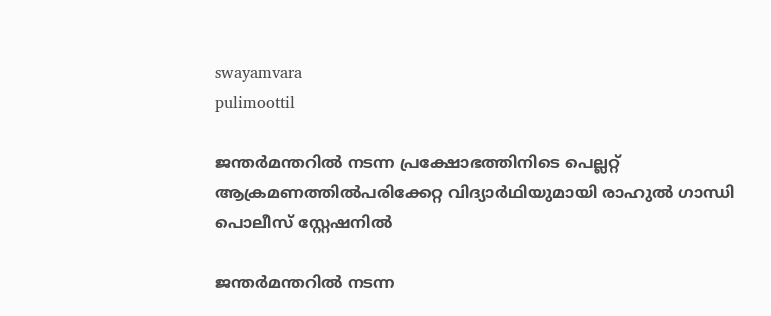swayamvara
pulimoottil

ജന്തര്‍മന്തറില്‍ നടന്ന പ്രക്ഷോഭത്തിനിടെ പെല്ലറ്റ് ആക്രമണത്തില്‍പരിക്കേറ്റ വിദ്യാര്‍ഥിയുമായി രാഹുല്‍ ഗാന്ധി പൊലീസ് സ്റ്റേഷനില്‍

ജന്തര്‍മന്തറില്‍ നടന്ന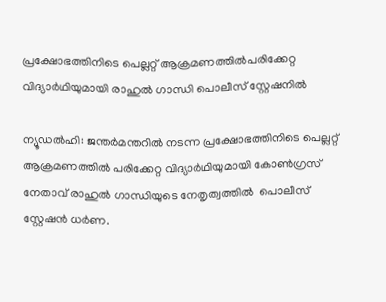പ്രക്ഷോഭത്തിനിടെ പെല്ലറ്റ് ആക്രമണത്തില്‍പരിക്കേറ്റ വിദ്യാര്‍ഥിയുമായി രാഹുല്‍ ഗാന്ധി പൊലീസ് സ്റ്റേഷനില്‍

ന്യൂഡല്‍ഹി: ജന്തര്‍മന്തറില്‍ നടന്ന പ്രക്ഷോഭത്തിനിടെ പെല്ലറ്റ് ആക്രമണത്തില്‍ പരിക്കേറ്റ വിദ്യാര്‍ഥിയുമായി കോണ്‍ഗ്രസ് നേതാവ് രാഹുല്‍ ഗാന്ധിയുടെ നേതൃത്വത്തില്‍  പൊലീസ് സ്റ്റേഷന്‍ ധര്‍ണ.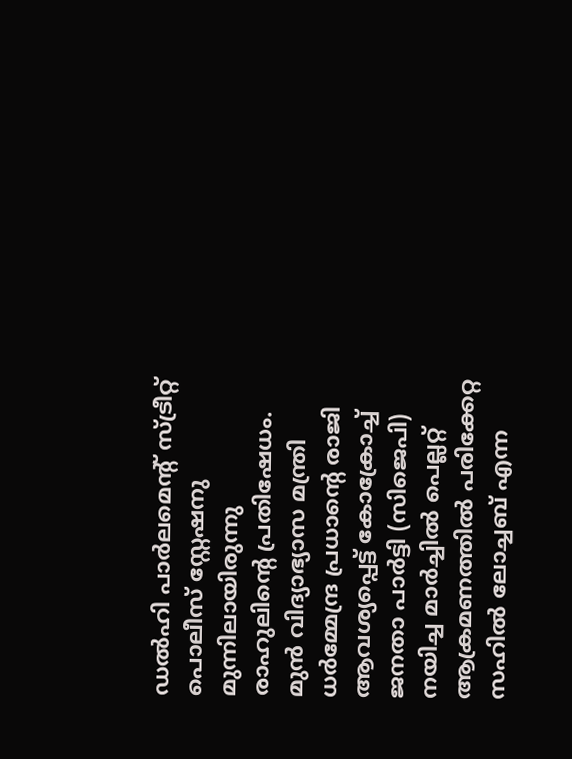ഡല്‍ഹി പാര്‍ലമെന്റ് സ്ട്രീറ്റ് പൊലീസ് സ്റ്റേഷനു മുന്നിലായിരുന്നു രാഹുലിന്റെ പ്രതിഷേധം. മുന്‍ വിദ്യാഭ്യാസ മന്ത്രി ധര്‍മ്മേന്ദ്ര പ്രധാന്റെ രാജി ആവശ്യപ്പെട്ട് കോക്രോച്ച് ജനതാ പാര്‍ട്ടി (സിജെപി) നയിച്ച മാര്‍ച്ചില്‍ പെല്ലറ്റ് ആക്രമണത്തില്‍ പരിക്കേറ്റ സഹില്‍ ലോച്ചബ് എന്ന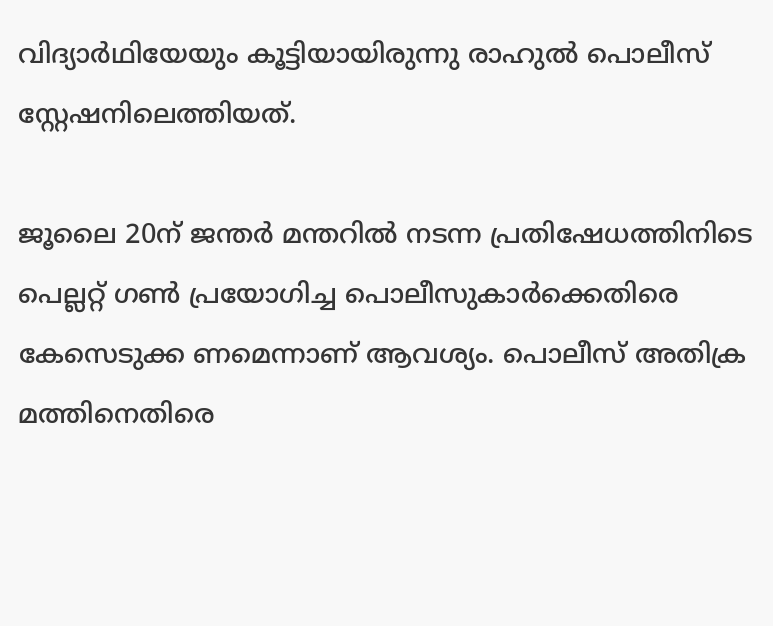വിദ്യാര്‍ഥിയേയും കൂട്ടിയായിരുന്നു രാഹുല്‍ പൊലീസ് സ്റ്റേഷനിലെത്തിയത്.

ജൂലൈ 20ന് ജന്തര്‍ മന്തറില്‍ നടന്ന പ്രതിഷേധത്തിനിടെ പെല്ലറ്റ് ഗണ്‍ പ്രയോഗിച്ച പൊലീസുകാര്‍ക്കെതിരെ കേസെടുക്ക ണമെന്നാണ് ആവശ്യം. പൊലീസ് അതിക്ര മത്തിനെതിരെ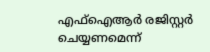എഫ്ഐആര്‍ രജിസ്റ്റര്‍ ചെയ്യണമെന്ന്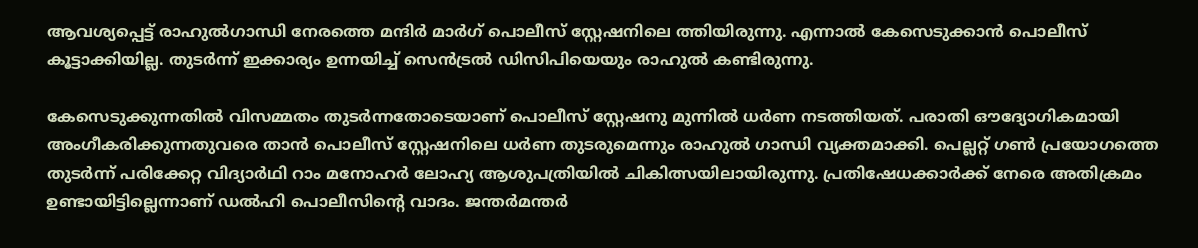ആവശ്യപ്പെട്ട് രാഹുല്‍ഗാന്ധി നേരത്തെ മന്ദിര്‍ മാര്‍ഗ് പൊലീസ് സ്റ്റേഷനിലെ ത്തിയിരുന്നു. എന്നാല്‍ കേസെടുക്കാന്‍ പൊലീസ് കൂട്ടാക്കിയില്ല. തുടര്‍ന്ന് ഇക്കാര്യം ഉന്നയിച്ച് സെന്‍ട്രല്‍ ഡിസിപിയെയും രാഹുല്‍ കണ്ടിരുന്നു.

കേസെടുക്കുന്നതില്‍ വിസമ്മതം തുടര്‍ന്നതോടെയാണ് പൊലീസ് സ്റ്റേഷനു മുന്നില്‍ ധര്‍ണ നടത്തിയത്. പരാതി ഔദ്യോഗികമായി അംഗീകരിക്കുന്നതുവരെ താന്‍ പൊലീസ് സ്റ്റേഷനിലെ ധര്‍ണ തുടരുമെന്നും രാഹുല്‍ ഗാന്ധി വ്യക്തമാക്കി. പെല്ലറ്റ് ഗണ്‍ പ്രയോഗത്തെ തുടര്‍ന്ന് പരിക്കേറ്റ വിദ്യാര്‍ഥി റാം മനോഹര്‍ ലോഹ്യ ആശുപത്രിയില്‍ ചികിത്സയിലായിരുന്നു. പ്രതിഷേധക്കാര്‍ക്ക് നേരെ അതിക്രമം ഉണ്ടായിട്ടില്ലെന്നാണ് ഡല്‍ഹി പൊലീസിന്റെ വാദം. ജന്തര്‍മന്തര്‍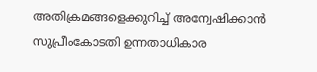അതിക്രമങ്ങളെക്കുറിച്ച് അന്വേഷിക്കാന്‍ സുപ്രീംകോടതി ഉന്നതാധികാര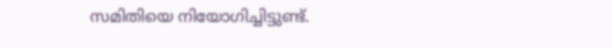സമിതിയെ നിയോഗിച്ചിട്ടുണ്ട്.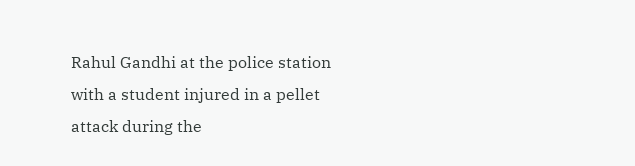Rahul Gandhi at the police station with a student injured in a pellet attack during the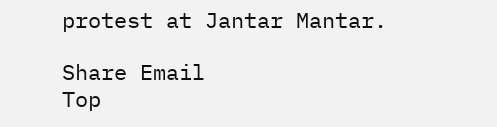protest at Jantar Mantar.

Share Email
Top